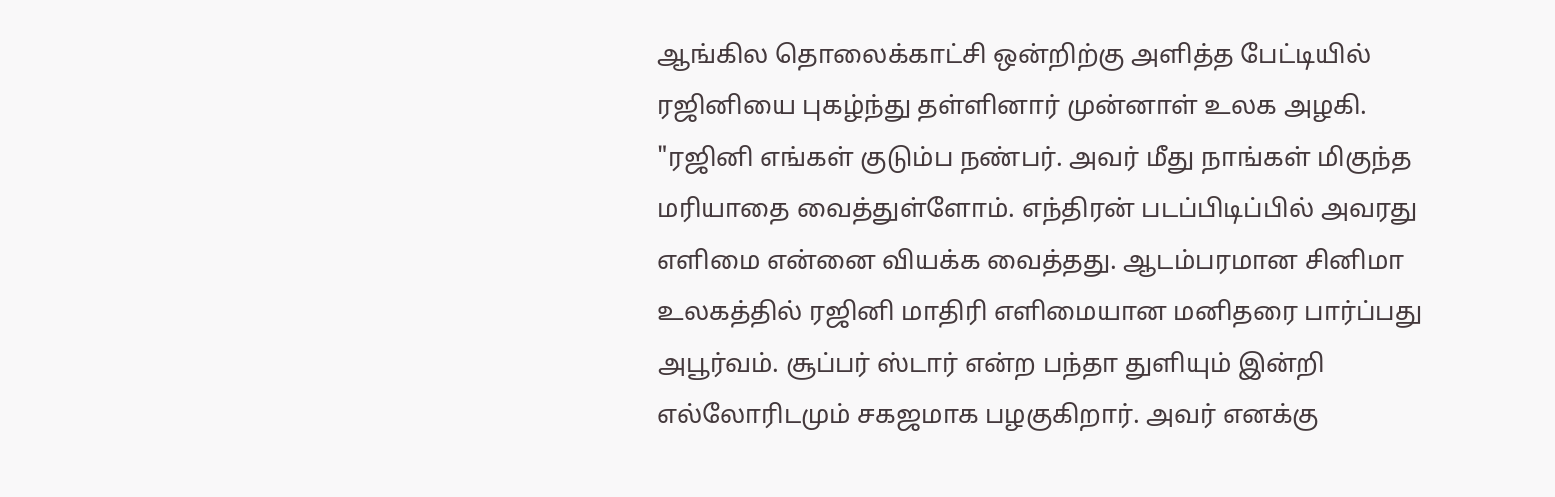ஆங்கில தொலைக்காட்சி ஒன்றிற்கு அளித்த பேட்டியில் ரஜினியை புகழ்ந்து தள்ளினார் முன்னாள் உலக அழகி.
"ரஜினி எங்கள் குடும்ப நண்பர். அவர் மீது நாங்கள் மிகுந்த மரியாதை வைத்துள்ளோம். எந்திரன் படப்பிடிப்பில் அவரது எளிமை என்னை வியக்க வைத்தது. ஆடம்பரமான சினிமா உலகத்தில் ரஜினி மாதிரி எளிமையான மனிதரை பார்ப்பது அபூர்வம். சூப்பர் ஸ்டார் என்ற பந்தா துளியும் இன்றி எல்லோரிடமும் சகஜமாக பழகுகிறார். அவர் எனக்கு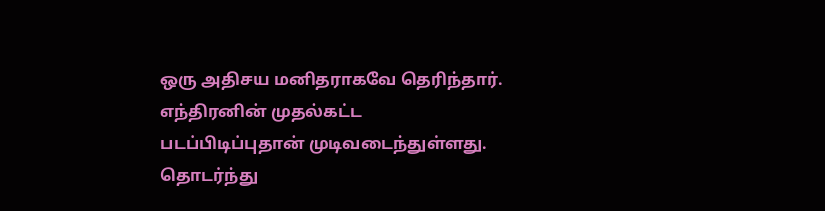ஒரு அதிசய மனிதராகவே தெரிந்தார்.
எந்திரனின் முதல்கட்ட படப்பிடிப்புதான் முடிவடைந்துள்ளது. தொடர்ந்து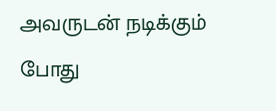அவருடன் நடிக்கும் போது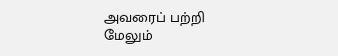அவரைப் பற்றி மேலும்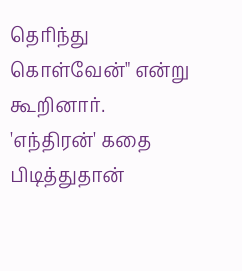தெரிந்து கொள்வேன்" என்று கூறினார்.
'எந்திரன்' கதை பிடித்துதான்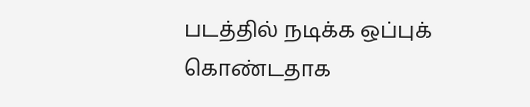படத்தில் நடிக்க ஒப்புக் கொண்டதாக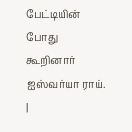பேட்டியின் போது கூறினார் ஐஸ்வர்யா ராய்.
|